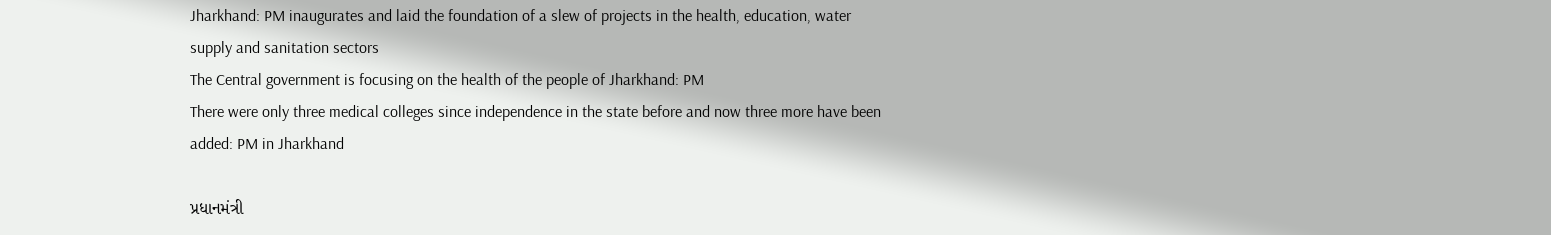Jharkhand: PM inaugurates and laid the foundation of a slew of projects in the health, education, water supply and sanitation sectors
The Central government is focusing on the health of the people of Jharkhand: PM
There were only three medical colleges since independence in the state before and now three more have been added: PM in Jharkhand

પ્રધાનમંત્રી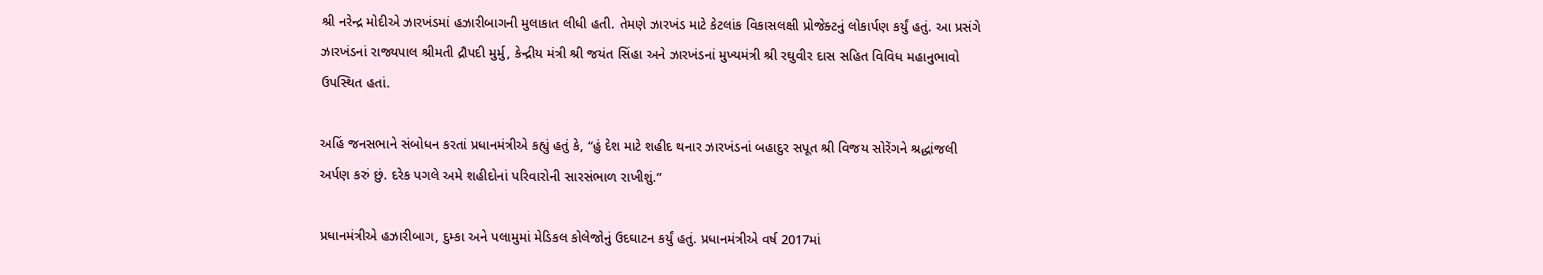શ્રી નરેન્દ્ર મોદીએ ઝારખંડમાં હઝારીબાગની મુલાકાત લીધી હતી. તેમણે ઝારખંડ માટે કેટલાંક વિકાસલક્ષી પ્રોજેક્ટનું લોકાર્પણ કર્યું હતું. આ પ્રસંગે ઝારખંડનાં રાજ્યપાલ શ્રીમતી દ્રૌપદી મુર્મુ, કેન્દ્રીય મંત્રી શ્રી જયંત સિંહા અને ઝારખંડનાં મુખ્યમંત્રી શ્રી રઘુવીર દાસ સહિત વિવિધ મહાનુભાવો ઉપસ્થિત હતાં.

અહિં જનસભાને સંબોધન કરતાં પ્રધાનમંત્રીએ કહ્યું હતું કે, “હું દેશ માટે શહીદ થનાર ઝારખંડનાં બહાદુર સપૂત શ્રી વિજય સોરેંગને શ્રદ્ધાંજલી અર્પણ કરું છું. દરેક પગલે અમે શહીદોનાં પરિવારોની સારસંભાળ રાખીશું.”

પ્રધાનમંત્રીએ હઝારીબાગ, દુમ્કા અને પલામુમાં મેડિકલ કોલેજોનું ઉદઘાટન કર્યું હતું. પ્રધાનમંત્રીએ વર્ષ 2017માં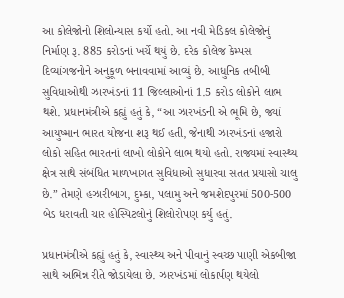આ કોલેજોનો શિલોન્યાસ કર્યો હતો. આ નવી મેડિકલ કોલેજોનું નિર્માણ રૂ. 885 કરોડનાં ખર્ચે થયું છે. દરેક કોલેજ કેમ્પસ દિવ્યાંગજનોને અનુકૂળ બનાવવામાં આવ્યું છે. આધુનિક તબીબી સુવિધાઓથી ઝારખંડનાં 11 જિલ્લાઓનાં 1.5 કરોડ લોકોને લાભ થશે. પ્રધાનમંત્રીએ કહ્યું હતું કે, “આ ઝારખંડની એ ભૂમિ છે, જ્યાં આયુષ્માન ભારત યોજના શરૂ થઈ હતી, જેનાથી ઝારખંડનાં હજારો લોકો સહિત ભારતનાં લાખો લોકોને લાભ થયો હતો. રાજ્યમાં સ્વાસ્થ્ય ક્ષેત્ર સાથે સંબંધિત માળખાગત સુવિધાઓ સુધારવા સતત પ્રયાસો ચાલુ છે.” તેમણે હઝારીબાગ, દુમ્કા, પલામુ અને જમશેદપુરમાં 500-500 બેડ ધરાવતી ચાર હોસ્પિટલોનું શિલોરોપણ કર્યુ હતું.

પ્રધાનમંત્રીએ કહ્યું હતું કે, સ્વાસ્થ્ય અને પીવાનું સ્વચ્છ પાણી એકબીજા સાથે અભિન્ન રીતે જોડાયેલા છે. ઝારખંડમાં લોકાર્પણ થયેલો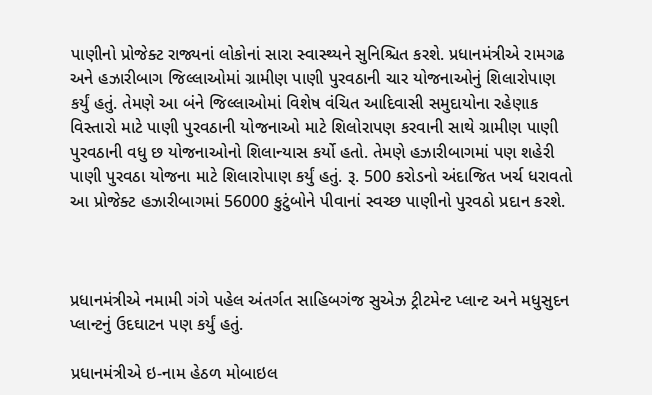પાણીનો પ્રોજેક્ટ રાજ્યનાં લોકોનાં સારા સ્વાસ્થ્યને સુનિશ્ચિત કરશે. પ્રધાનમંત્રીએ રામગઢ અને હઝારીબાગ જિલ્લાઓમાં ગ્રામીણ પાણી પુરવઠાની ચાર યોજનાઓનું શિલારોપાણ કર્યું હતું. તેમણે આ બંને જિલ્લાઓમાં વિશેષ વંચિત આદિવાસી સમુદાયોના રહેણાક વિસ્તારો માટે પાણી પુરવઠાની યોજનાઓ માટે શિલોરાપણ કરવાની સાથે ગ્રામીણ પાણી પુરવઠાની વધુ છ યોજનાઓનો શિલાન્યાસ કર્યો હતો. તેમણે હઝારીબાગમાં પણ શહેરી પાણી પુરવઠા યોજના માટે શિલારોપાણ કર્યું હતું. રૂ. 500 કરોડનો અંદાજિત ખર્ચ ધરાવતો આ પ્રોજેક્ટ હઝારીબાગમાં 56000 કુટુંબોને પીવાનાં સ્વચ્છ પાણીનો પુરવઠો પ્રદાન કરશે.



પ્રધાનમંત્રીએ નમામી ગંગે પહેલ અંતર્ગત સાહિબગંજ સુએઝ ટ્રીટમેન્ટ પ્લાન્ટ અને મધુસુદન પ્લાન્ટનું ઉદઘાટન પણ કર્યું હતું.

પ્રધાનમંત્રીએ ઇ-નામ હેઠળ મોબાઇલ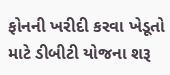ફોનની ખરીદી કરવા ખેડૂતો માટે ડીબીટી યોજના શરૂ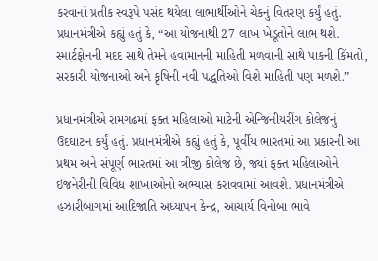કરવાનાં પ્રતીક સ્વરૂપે પસંદ થયેલા લાભાર્થીઓને ચેકનું વિતરણ કર્યું હતું. પ્રધાનમંત્રીએ કહ્યું હતું કે, “આ યોજનાથી 27 લાખ ખેડૂતોને લાભ થશે. સ્માર્ટફોનની મદદ સાથે તેમને હવામાનની માહિતી મળવાની સાથે પાકની કિંમતો, સરકારી યોજનાઓ અને કૃષિની નવી પદ્ધતિઓ વિશે માહિતી પણ મળશે.”

પ્રધાનમંત્રીએ રામગઢમાં ફક્ત મહિલાઓ માટેની એન્જિનીયરીંગ કોલેજનું ઉદઘાટન કર્યું હતું. પ્રધાનમંત્રીએ કહ્યું હતું કે, પૂર્વીય ભારતમાં આ પ્રકારની આ પ્રથમ અને સંપૂર્ણ ભારતમાં આ ત્રીજી કોલેજ છે, જ્યાં ફક્ત મહિલાઓને ઇજનેરીની વિવિધ શાખાઓનો અભ્યાસ કરાવવામાં આવશે. પ્રધાનમંત્રીએ હઝારીબાગમાં આદિજાતિ અધ્યાપન કેન્દ્ર, આચાર્ય વિનોબા ભાવે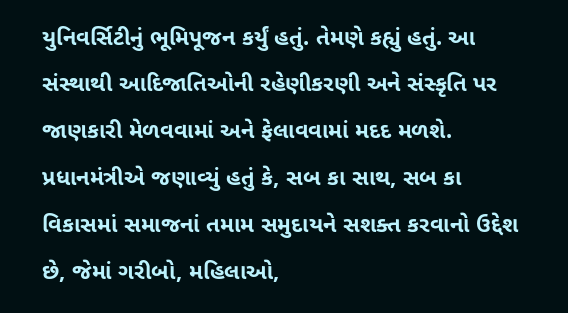યુનિવર્સિટીનું ભૂમિપૂજન કર્યું હતું. તેમણે કહ્યું હતું. આ સંસ્થાથી આદિજાતિઓની રહેણીકરણી અને સંસ્કૃતિ પર જાણકારી મેળવવામાં અને ફેલાવવામાં મદદ મળશે. પ્રધાનમંત્રીએ જણાવ્યું હતું કે, સબ કા સાથ, સબ કા વિકાસમાં સમાજનાં તમામ સમુદાયને સશક્ત કરવાનો ઉદ્દેશ છે, જેમાં ગરીબો, મહિલાઓ,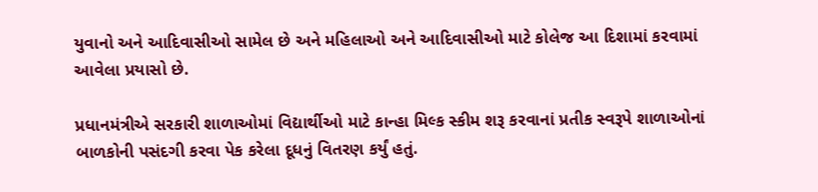યુવાનો અને આદિવાસીઓ સામેલ છે અને મહિલાઓ અને આદિવાસીઓ માટે કોલેજ આ દિશામાં કરવામાં આવેલા પ્રયાસો છે.

પ્રધાનમંત્રીએ સરકારી શાળાઓમાં વિદ્યાર્થીઓ માટે કાન્હા મિલ્ક સ્કીમ શરૂ કરવાનાં પ્રતીક સ્વરૂપે શાળાઓનાં બાળકોની પસંદગી કરવા પેક કરેલા દૂધનું વિતરણ કર્યું હતું.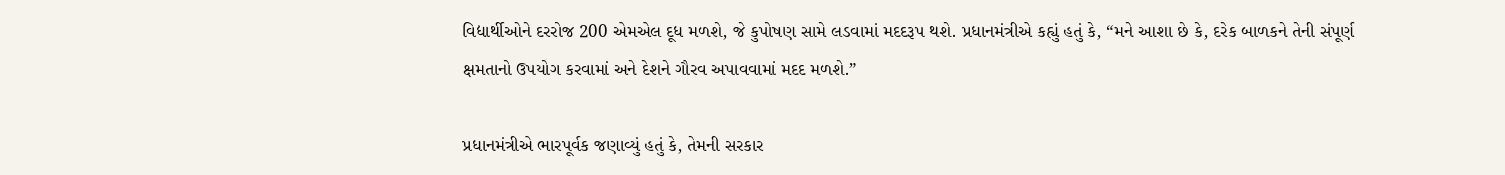વિદ્યાર્થીઓને દરરોજ 200 એમએલ દૂધ મળશે, જે કુપોષણ સામે લડવામાં મદદરૂપ થશે. પ્રધાનમંત્રીએ કહ્યું હતું કે, “મને આશા છે કે, દરેક બાળકને તેની સંપૂર્ણ ક્ષમતાનો ઉપયોગ કરવામાં અને દેશને ગૌરવ અપાવવામાં મદદ મળશે.”

પ્રધાનમંત્રીએ ભારપૂર્વક જણાવ્યું હતું કે, તેમની સરકાર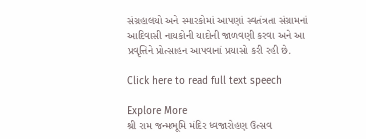સંગ્રહાલયો અને સ્મારકોમાં આપણાં સ્વતંત્રતા સંગ્રામનાં આદિવાસી નાયકોની યાદોની જાળવણી કરવા અને આ પ્રવૃત્તિને પ્રોત્સાહન આપવાનાં પ્રયાસો કરી રહી છે.

Click here to read full text speech

Explore More
શ્રી રામ જન્મભૂમિ મંદિર ધ્વજારોહણ ઉત્સવ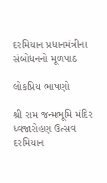દરમિયાન પ્રધાનમંત્રીના સંબોધનનો મૂળપાઠ

લોકપ્રિય ભાષણો

શ્રી રામ જન્મભૂમિ મંદિર ધ્વજારોહણ ઉત્સવ દરમિયાન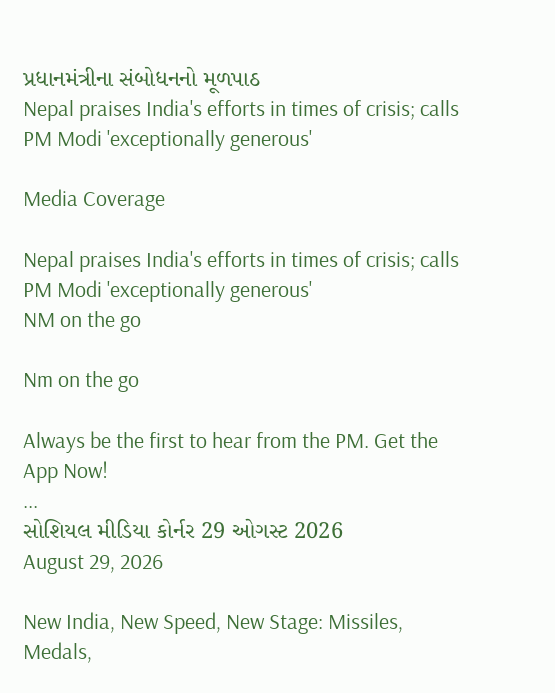પ્રધાનમંત્રીના સંબોધનનો મૂળપાઠ
Nepal praises India's efforts in times of crisis; calls PM Modi 'exceptionally generous'

Media Coverage

Nepal praises India's efforts in times of crisis; calls PM Modi 'exceptionally generous'
NM on the go

Nm on the go

Always be the first to hear from the PM. Get the App Now!
...
સોશિયલ મીડિયા કોર્નર 29 ઓગસ્ટ 2026
August 29, 2026

New India, New Speed, New Stage: Missiles, Medals,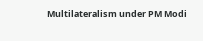Multilateralism under PM Modi